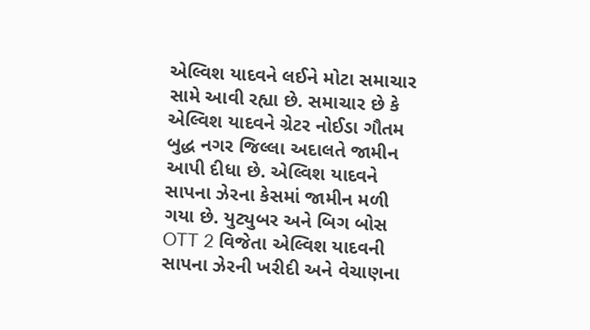એલ્વિશ યાદવને લઈને મોટા સમાચાર સામે આવી રહ્યા છે. સમાચાર છે કે એલ્વિશ યાદવને ગ્રેટર નોઈડા ગૌતમ બુદ્ધ નગર જિલ્લા અદાલતે જામીન આપી દીધા છે. એલ્વિશ યાદવને સાપના ઝેરના કેસમાં જામીન મળી ગયા છે. યુટ્યુબર અને બિગ બોસ OTT 2 વિજેતા એલ્વિશ યાદવની સાપના ઝેરની ખરીદી અને વેચાણના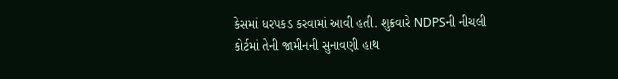કેસમાં ધરપકડ કરવામાં આવી હતી. શુક્રવારે NDPSની નીચલી કોર્ટમાં તેની જામીનની સુનાવણી હાથ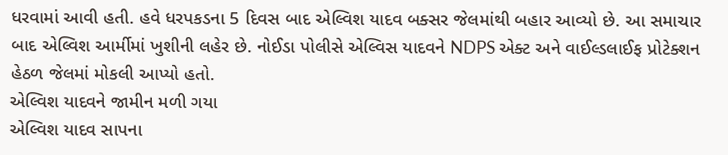ધરવામાં આવી હતી. હવે ધરપકડના 5 દિવસ બાદ એલ્વિશ યાદવ બક્સર જેલમાંથી બહાર આવ્યો છે. આ સમાચાર બાદ એલ્વિશ આર્મીમાં ખુશીની લહેર છે. નોઈડા પોલીસે એલ્વિસ યાદવને NDPS એક્ટ અને વાઈલ્ડલાઈફ પ્રોટેક્શન હેઠળ જેલમાં મોકલી આપ્યો હતો.
એલ્વિશ યાદવને જામીન મળી ગયા
એલ્વિશ યાદવ સાપના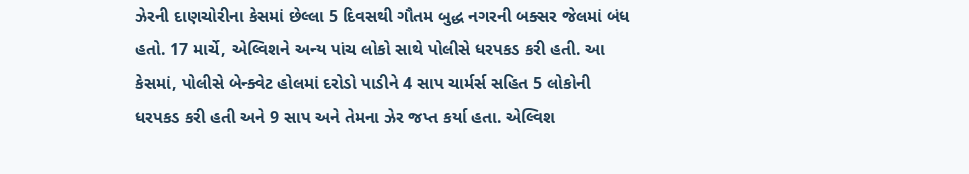ઝેરની દાણચોરીના કેસમાં છેલ્લા 5 દિવસથી ગૌતમ બુદ્ધ નગરની બક્સર જેલમાં બંધ હતો. 17 માર્ચે, એલ્વિશને અન્ય પાંચ લોકો સાથે પોલીસે ધરપકડ કરી હતી. આ કેસમાં, પોલીસે બેન્ક્વેટ હોલમાં દરોડો પાડીને 4 સાપ ચાર્મર્સ સહિત 5 લોકોની ધરપકડ કરી હતી અને 9 સાપ અને તેમના ઝેર જપ્ત કર્યા હતા. એલ્વિશ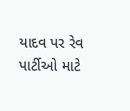યાદવ પર રેવ પાર્ટીઓ માટે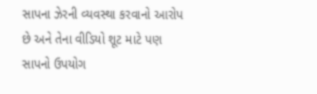સાપના ઝેરની વ્યવસ્થા કરવાનો આરોપ છે અને તેના વીડિયો શૂટ માટે પણ સાપનો ઉપયોગ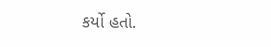કર્યો હતો.